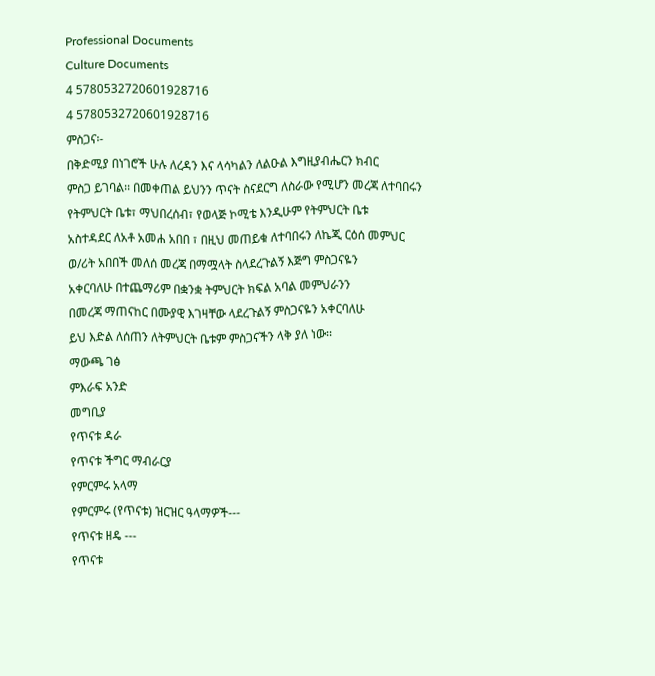Professional Documents
Culture Documents
4 5780532720601928716
4 5780532720601928716
ምስጋና፡-
በቅድሚያ በነገሮች ሁሉ ለረዳን እና ላሳካልን ለልዑል እግዚያብሔርን ክብር
ምስጋ ይገባል፡፡ በመቀጠል ይህንን ጥናት ስናደርግ ለስራው የሚሆን መረጃ ለተባበሩን
የትምህርት ቤቱ፣ ማህበረሰብ፣ የወላጅ ኮሚቴ እንዲሁም የትምህርት ቤቱ
አስተዳደር ለአቶ አመሐ አበበ ፣ በዚህ መጠይቁ ለተባበሩን ለኬጂ ርዕሰ መምህር
ወ/ሪት አበበች መለሰ መረጃ በማሟላት ስላደረጉልኝ እጅግ ምስጋናዬን
አቀርባለሁ በተጨማሪም በቋንቋ ትምህርት ክፍል አባል መምህራንን
በመረጃ ማጠናከር በሙያዊ እገዛቸው ላደረጉልኝ ምስጋናዬን አቀርባለሁ
ይህ እድል ለሰጠን ለትምህርት ቤቱም ምስጋናችን ላቅ ያለ ነው፡፡
ማውጫ ገፅ
ምእራፍ አንድ
መግቢያ
የጥናቱ ዳራ
የጥናቱ ችግር ማብራርያ
የምርምሩ አላማ
የምርምሩ (የጥናቱ) ዝርዝር ዓላማዎች---
የጥናቱ ዘዴ ---
የጥናቱ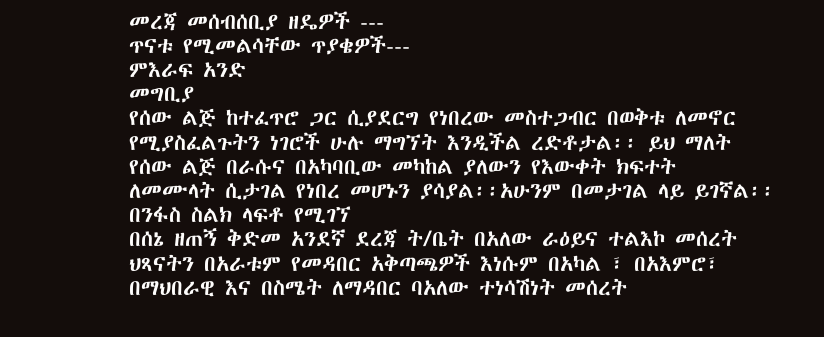መረጃ መሰብሰቢያ ዘዴዎች ---
ጥናቱ የሚመልሳቸው ጥያቄዎች---
ምእራፍ አንድ
መግቢያ
የሰው ልጅ ከተፈጥሮ ጋር ሲያደርግ የነበረው መስተጋብር በወቅቱ ለመኖር
የሚያስፈልጉትን ነገሮች ሁሉ ማግኘት እንዲችል ረድቶታል፡፡ ይህ ማለት
የሰው ልጅ በራሱና በአካባቢው መካከል ያለውን የእውቀት ክፍተት
ለመሙላት ሲታገል የነበረ መሆኑን ያሳያል፡፡አሁንም በመታገል ላይ ይገኛል፡፡
በንፋስ ስልክ ላፍቶ የሚገኘ
በሰኔ ዘጠኝ ቅድመ አንደኛ ደረጃ ት/ቤት በአለው ራዕይና ተልእኮ መሰረት
ህጻናትን በአራቱም የመዳበር አቅጣጫዎች እነሱም በአካል ፣ በአእምሮ፣
በማህበራዊ እና በስሜት ለማዳበር ባአለው ተነሳሽነት መሰረት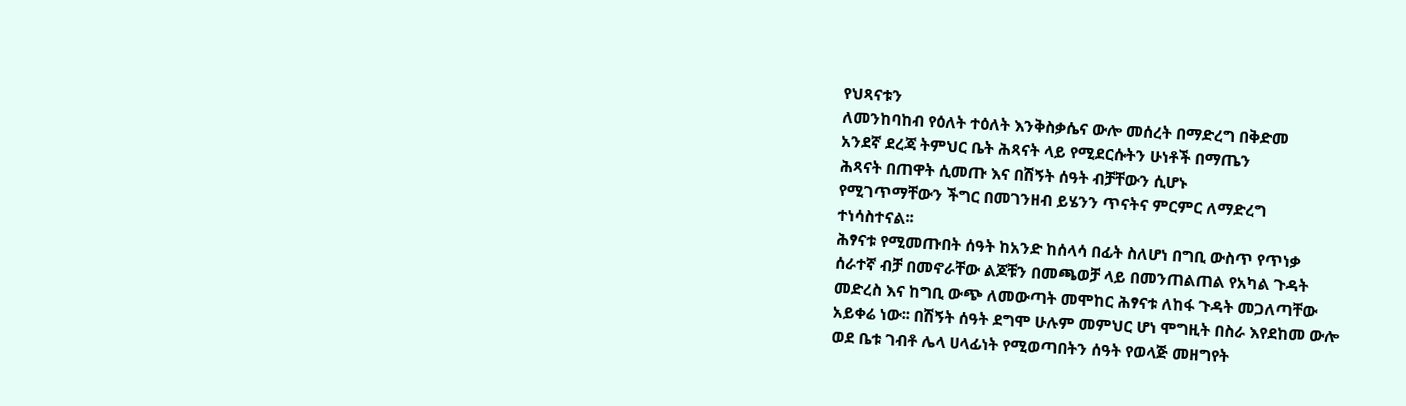የህጻናቱን
ለመንከባከብ የዕለት ተዕለት እንቅስቃሴና ውሎ መሰረት በማድረግ በቅድመ
አንደኛ ደረጃ ትምህር ቤት ሕጻናት ላይ የሚደርሱትን ሁነቶች በማጤን
ሕጻናት በጠዋት ሲመጡ እና በሽኝት ሰዓት ብቻቸውን ሲሆኑ
የሚገጥማቸውን ችግር በመገንዘብ ይሄንን ጥናትና ምርምር ለማድረግ
ተነሳስተናል፡፡
ሕፃናቱ የሚመጡበት ሰዓት ከአንድ ከሰላሳ በፊት ስለሆነ በግቢ ውስጥ የጥነቃ
ሰራተኛ ብቻ በመኖራቸው ልጆቹን በመጫወቻ ላይ በመንጠልጠል የአካል ጉዳት
መድረስ እና ከግቢ ውጭ ለመውጣት መሞከር ሕፃናቱ ለከፋ ጉዳት መጋለጣቸው
አይቀሬ ነው፡፡ በሽኝት ሰዓት ደግሞ ሁሉም መምህር ሆነ ሞግዚት በስራ እየደከመ ውሎ
ወደ ቤቱ ገብቶ ሌላ ሀላፊነት የሚወጣበትን ሰዓት የወላጅ መዘግየት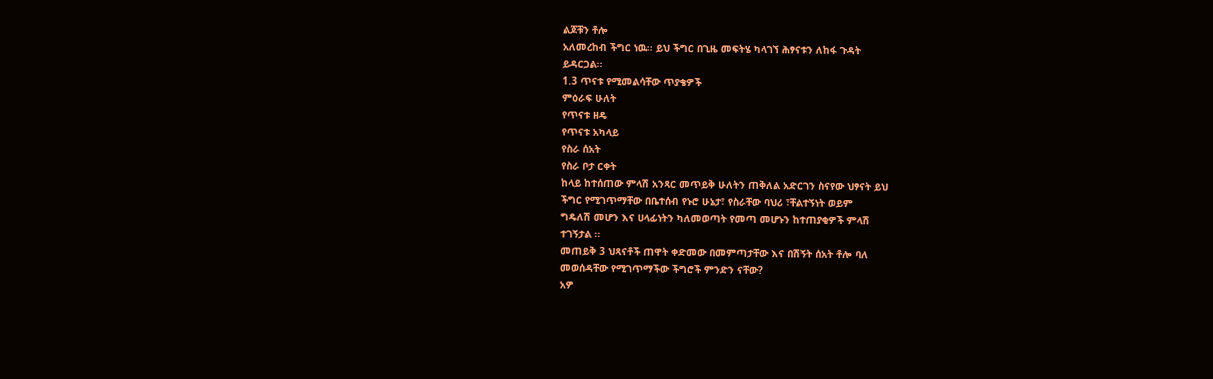ልጆቹን ቶሎ
አለመረከብ ችግር ነዉ፡፡ ይህ ችግር በጊዜ መፍትሄ ካላገኘ ሕፃናቱን ለከፋ ጉዳት
ይዳርጋል፡፡
1.3 ጥናቱ የሚመልሳቸው ጥያቄዎች
ምዕራፍ ሁለት
የጥናቱ ዘዴ
የጥናቱ አካላይ
የስራ ሰአት
የስራ ቦታ ርቀት
ከላይ ከተሰጠው ምላሽ አንጻር መጥይቅ ሁለትን ጠቅለል አድርገን ስናየው ህፃናት ይህ
ችግር የሚገጥማቸው በቤተሰብ የኑሮ ሁኔታ፣ የስራቸው ባህሪ ፣ቸልተኝነት ወይም
ግዴለሽ መሆን እና ሀላፊነትን ካለመወጣት የመጣ መሆኑን ከተጠያቂዎች ምላሽ
ተገኝታል ፡፡
መጠይቅ 3 ህጻናቶች ጠዋት ቀድመው በመምጣታቸው እና በሽኝት ሰአት ቶሎ ባለ
መወሰዳቸው የሚገጥማችው ችግሮች ምንድን ናቸው?
አዎ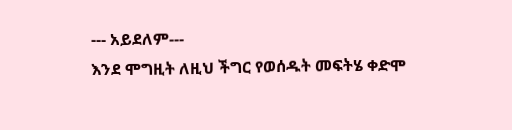--- አይደለም---
እንደ ሞግዚት ለዚህ ችግር የወሰዱት መፍትሄ ቀድሞ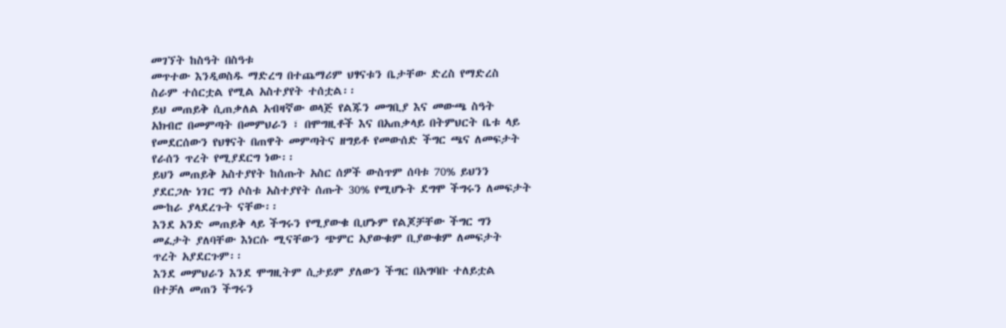መገኘት ከስዓት በስዓቱ
መጥተው እንዲወስዱ ማድረግ በተጨማሪም ህፃናቱን ቤታቸው ድረስ የማድረስ
ስራም ተሰርቷል የሚል አስተያየት ተሰቷል፡፡
ይህ መጠይቅ ሲጠቃለል አብዛኛው ወላጅ የልጁን መግቢያ እና መውጫ ስዓት
አክብሮ በመምጣት በመምህራን ፣ በሞግዚቶች እና በአጠቃላይ በትምህርት ቤቱ ላይ
የመደርሰውን የህፃናት በጠዋት መምጣትና ዘግይቶ የመውሰድ ችግር ጫና ለመፍታት
የራሰን ጥረት የሚያደርግ ነው፡፡
ይህን መጠይቅ አስተያየት ከሰጡት አስር ሰዎች ውስጥም ሰባቱ 70% ይህንን
ያደርጋሉ ነገር ግን ሶስቱ አስተያየት ሰጡት 30% የሚሆኑት ደግሞ ችግሩን ለመፍታት
ሙከራ ያላደረጉት ናቸው፡፡
እንደ አንድ መጠይቅ ላይ ችግሩን የሚያውቁ ቢሆኑም የልጆቻቸው ችግር ግን
መፈታት ያለባቸው እነርሱ ሚናቸውን ጭምር አያውቁም ቢያውቁም ለመፍታት
ጥረት አያደርጉም፡፡
እንደ መምህራን እንደ ሞግዚትም ሲታይም ያለውን ችግር በአግባቡ ተለይቷል
በተቻለ መጠን ችግሩን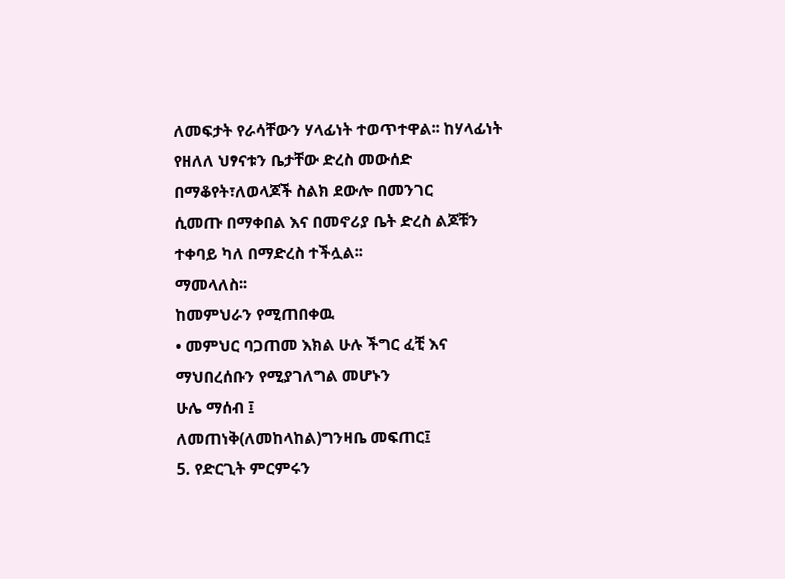ለመፍታት የራሳቸውን ሃላፊነት ተወጥተዋል፡፡ ከሃላፊነት
የዘለለ ህፃናቱን ቤታቸው ድረስ መውሰድ በማቆየት፣ለወላጆች ስልክ ደውሎ በመንገር
ሲመጡ በማቀበል እና በመኖሪያ ቤት ድረስ ልጆቹን ተቀባይ ካለ በማድረስ ተችሏል፡፡
ማመላለስ፡፡
ከመምህራን የሚጠበቀዉ
• መምህር ባጋጠመ እክል ሁሉ ችግር ፈቺ እና ማህበረሰቡን የሚያገለግል መሆኑን
ሁሌ ማሰብ ፤
ለመጠነቅ(ለመከላከል)ግንዛቤ መፍጠር፤
5. የድርጊት ምርምሩን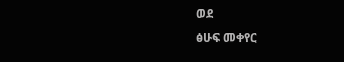ወደ
ፅሁፍ መቀየር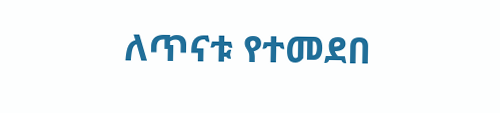ለጥናቱ የተመደበ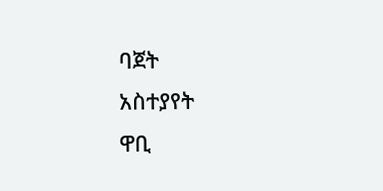ባጀት
አስተያየት
ዋቢ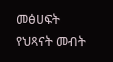መፅሀፍት
የህጻናት መብት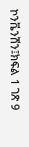ኮንቬንሽን፤ክፍል 1 ገጽ 9